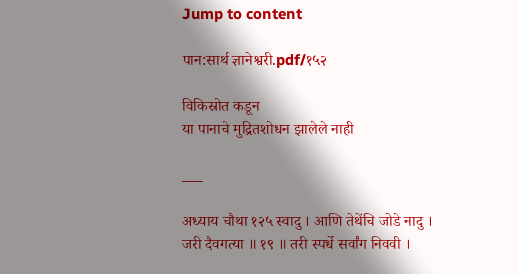Jump to content

पान:सार्थ ज्ञानेश्वरी.pdf/१५२

विकिस्रोत कडून
या पानाचे मुद्रितशोधन झालेले नाही

___

अध्याय चौथा १२५ स्वादु । आणि तेथेंचि जोडे नादु । जरी दैवगत्या ॥ १९ ॥ तरी स्पर्धे सर्वांग निववी ।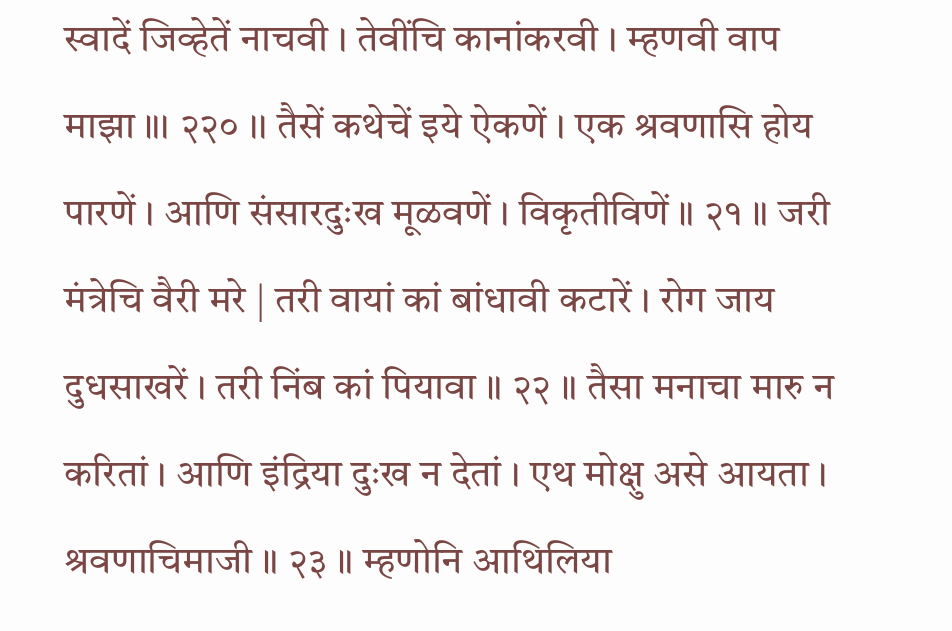स्वादें जिव्हेतें नाचवी । तेवींचि कानांकरवी । म्हणवी वाप माझा ॥। २२० ।। तैसें कथेचें इये ऐकणें । एक श्रवणासि होय पारणें । आणि संसारदुःख मूळवणें । विकृतीविणें ॥ २१ ॥ जरी मंत्रेचि वैरी मरे | तरी वायां कां बांधावी कटारें । रोग जाय दुधसाखरें । तरी निंब कां पियावा ॥ २२ ॥ तैसा मनाचा मारु न करितां । आणि इंद्रिया दुःख न देतां । एथ मोक्षु असे आयता । श्रवणाचिमाजी ॥ २३ ॥ म्हणोनि आथिलिया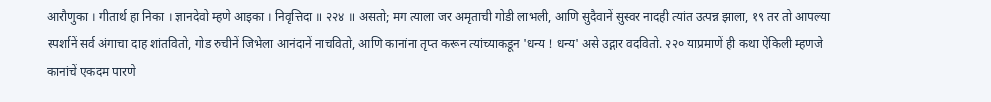आरौणुका । गीतार्थ हा निका । ज्ञानदेवो म्हणे आइका । निवृत्तिदा ॥ २२४ ॥ असतो; मग त्याला जर अमृताची गोडी लाभली, आणि सुदैवानें सुस्वर नादही त्यांत उत्पन्न झाला, १९ तर तो आपल्या स्पर्शानें सर्व अंगाचा दाह शांतवितो, गोड रुचीनें जिभेला आनंदानें नाचवितो, आणि कानांना तृप्त करून त्यांच्याकडून 'धन्य ! धन्य' असे उद्गार वदवितो. २२० याप्रमाणें ही कथा ऐकिली म्हणजे कानांचें एकदम पारणे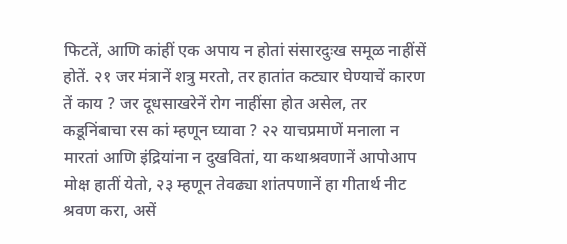फिटतें, आणि कांहीं एक अपाय न होतां संसारदुःख समूळ नाहींसें होतें. २१ जर मंत्रानें शत्रु मरतो, तर हातांत कट्यार घेण्याचें कारण तें काय ? जर दूधसाखरेनें रोग नाहींसा होत असेल, तर कडूनिंबाचा रस कां म्हणून घ्यावा ? २२ याचप्रमाणें मनाला न मारतां आणि इंद्रियांना न दुखवितां, या कथाश्रवणानें आपोआप मोक्ष हातीं येतो, २३ म्हणून तेवढ्या शांतपणानें हा गीतार्थ नीट श्रवण करा, असें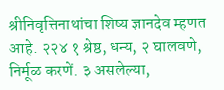श्रीनिवृत्तिनाथांचा शिष्य ज्ञानदेव म्हणत आहे. २२४ १ श्रेष्ठ, धन्य, २ घालवणे, निर्मूळ करणें. ३ असलेल्या,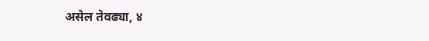असेल तेवढ्या, ४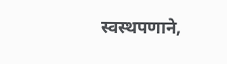स्वस्थपणाने,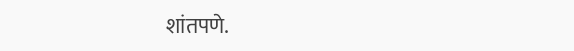शांतपणे.